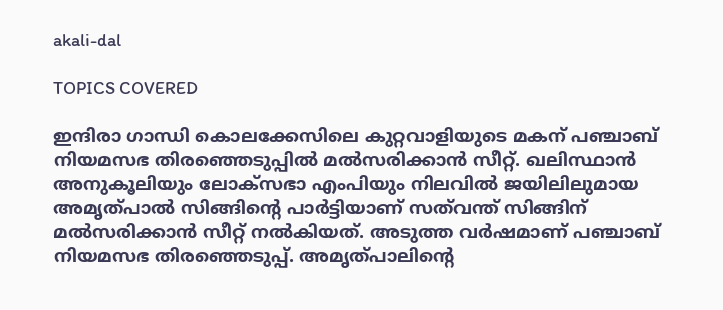akali-dal

TOPICS COVERED

ഇന്ദിരാ ഗാന്ധി കൊലക്കേസിലെ കുറ്റവാളിയുടെ മകന് പഞ്ചാബ് നിയമസഭ തിരഞ്ഞെടുപ്പില്‍ മല്‍സരിക്കാന്‍ സീറ്റ്. ഖലിസ്ഥാന്‍ അനുകൂലിയും ലോക്സഭാ എംപിയും നിലവില്‍ ജയിലിലുമായ അമൃത്പാല്‍ സിങ്ങിന്‍റെ പാര്‍ട്ടിയാണ് സത്‌വന്ത് സിങ്ങിന് മല്‍സരിക്കാന്‍ സീറ്റ് നല്‍കിയത്. അടുത്ത വര്‍ഷമാണ് പഞ്ചാബ് നിയമസഭ തിരഞ്ഞെടുപ്പ്. അമൃത്പാലിന്‍റെ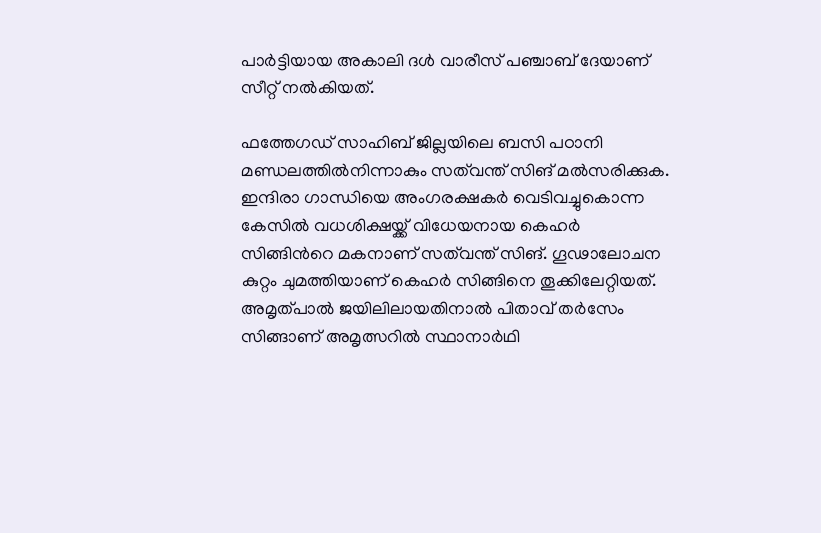പാര്‍ട്ടിയായ അകാലി ദള്‍ വാരീസ് പഞ്ചാബ് ദേയാണ് സീറ്റ് നല്‍കിയത്.

ഫത്തേഗഡ് സാഹിബ് ജില്ലയിലെ ബസി പഠാനി മണ്ഡലത്തില്‍നിന്നാകും സത്‌വന്ത് സിങ് മല്‍സരിക്കുക. ഇന്ദിരാ ഗാന്ധിയെ അംഗരക്ഷകര്‍ വെടിവച്ചുകൊന്ന കേസില്‍ വധശിക്ഷയ്ക്ക് വിധേയനായ കെഹർ സിങ്ങിന്‍റെ മകനാണ് സത്‌വന്ത് സിങ്. ഗൂഢാലോചന കുറ്റം ചുമത്തിയാണ് കെഹർ സിങ്ങിനെ തൂക്കിലേറ്റിയത്. അമൃത്പാല്‍ ജയിലിലായതിനാല്‍ പിതാവ് തര്‍സേം സിങ്ങാണ് അമൃത്സറില്‍ സ്ഥാനാര്‍ഥി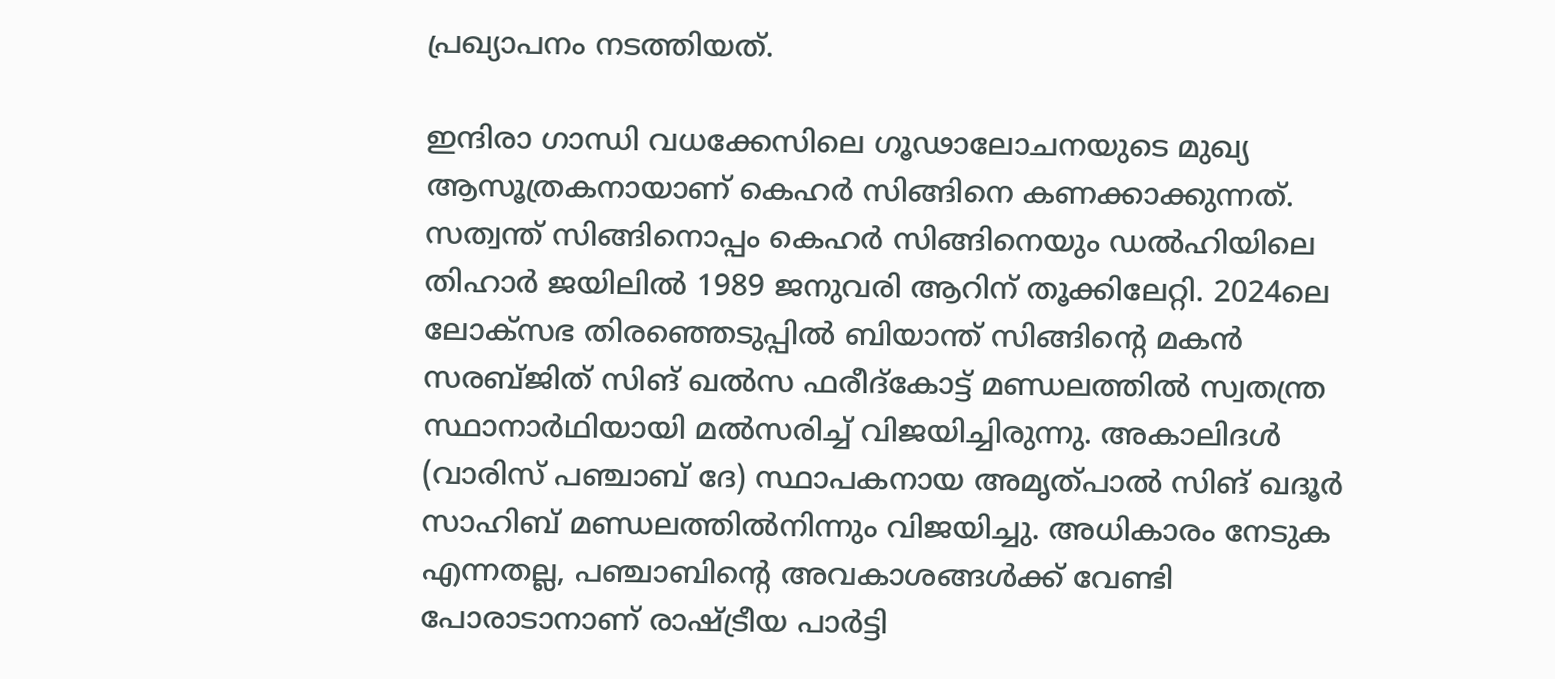പ്രഖ്യാപനം നടത്തിയത്.

ഇന്ദിരാ ഗാന്ധി വധക്കേസിലെ ഗൂഢാലോചനയുടെ മുഖ്യ ആസൂത്രകനായാണ് കെഹർ സിങ്ങിനെ കണക്കാക്കുന്നത്. സത്വന്ത് സിങ്ങിനൊപ്പം കെഹർ സിങ്ങിനെയും ഡൽഹിയിലെ തിഹാർ ജയിലിൽ 1989 ജനുവരി ആറിന് തൂക്കിലേറ്റി. 2024ലെ ലോക്സഭ തിരഞ്ഞെടുപ്പിൽ ബിയാന്ത് സിങ്ങിന്റെ മകൻ സരബ്ജിത് സിങ് ഖൽസ ഫരീദ്കോട്ട് മണ്ഡലത്തിൽ സ്വതന്ത്ര സ്ഥാനാർഥിയായി മല്‍സരിച്ച് വിജയിച്ചിരുന്നു. അകാലിദൾ (വാരിസ് പഞ്ചാബ് ദേ) സ്ഥാപകനായ അമൃത്പാൽ സിങ് ഖദൂർ സാഹിബ് മണ്ഡലത്തിൽനിന്നും വിജയിച്ചു. അധികാരം നേടുക എന്നതല്ല, പഞ്ചാബിന്റെ അവകാശങ്ങൾക്ക് വേണ്ടി പോരാടാനാണ് രാഷ്ട്രീയ പാര്‍ട്ടി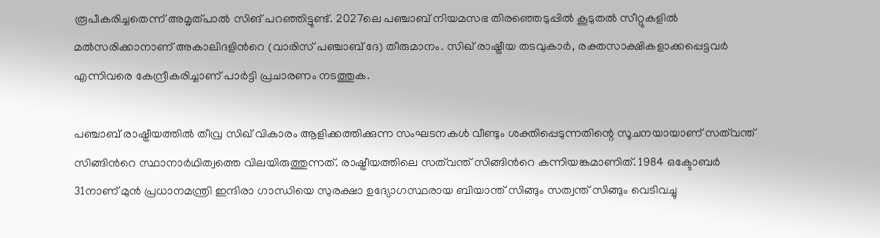രൂപീകരിച്ചതെന്ന് അമൃത്പാല്‍ സിങ് പറഞ്ഞിട്ടുണ്ട്. 2027ലെ പഞ്ചാബ് നിയമസഭ തിരഞ്ഞെടുപ്പില്‍ കൂടുതല്‍ സീറ്റുകളില്‍ മല്‍സരിക്കാനാണ് അകാലിദളിന്‍റെ (വാരിസ് പഞ്ചാബ് ദേ) തീരുമാനം. സിഖ് രാഷ്ട്രീയ തടവുകാർ, രക്തസാക്ഷികളാക്കപ്പെട്ടവര്‍ എന്നിവരെ കേന്ദ്രീകരിച്ചാണ് പാര്‍ട്ടി പ്രചാരണം നടത്തുക.

പഞ്ചാബ് രാഷ്ട്രീയത്തിൽ തീവ്ര സിഖ് വികാരം ആളിക്കത്തിക്കുന്ന സംഘടനകള്‍ വീണ്ടും ശക്തിപ്പെടുന്നതിന്റെ സൂചനയായാണ് സത്‌വന്ത് സിങ്ങിന്‍റെ സ്ഥാനാര്‍ഥിത്വത്തെ വിലയിരുത്തുന്നത്. രാഷ്ട്രീയത്തിലെ സത്‌വന്ത് സിങ്ങിന്‍റെ കന്നിയങ്കമാണിത്. 1984 ഒക്ടോബർ 31നാണ് മുൻ പ്രധാനമന്ത്രി ഇന്ദിരാ ഗാന്ധിയെ സുരക്ഷാ ഉദ്യോഗസ്ഥരായ ബിയാന്ത് സിങ്ങും സത്വന്ത് സിങ്ങും വെടിവച്ചു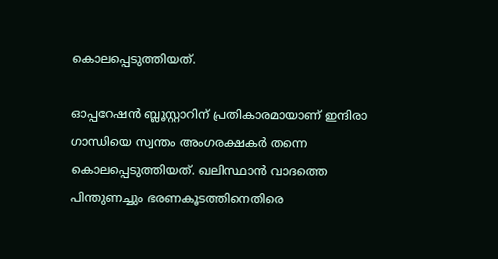കൊലപ്പെടുത്തിയത്.

ഓപ്പറേഷൻ ബ്ലൂസ്റ്റാറിന് പ്രതികാരമായാണ് ഇന്ദിരാ ഗാന്ധിയെ സ്വന്തം അംഗരക്ഷകര്‍ തന്നെ കൊലപ്പെടുത്തിയത്. ഖലിസ്ഥാന്‍ വാദത്തെ പിന്തുണച്ചും ഭരണകൂടത്തിനെതിരെ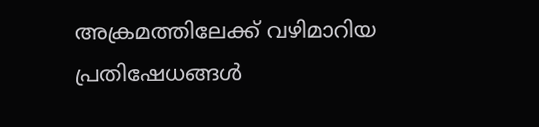അക്രമത്തിലേക്ക് വഴിമാറിയ പ്രതിഷേധങ്ങള്‍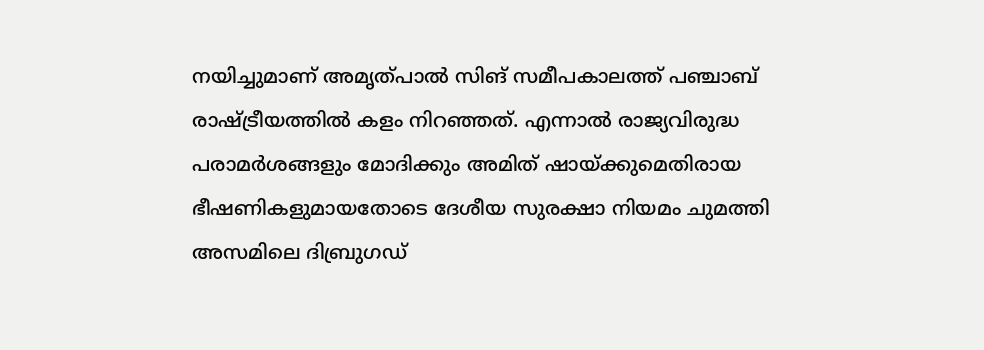നയിച്ചുമാണ് അമൃത്പാല്‍ സിങ് സമീപകാലത്ത് പഞ്ചാബ് രാഷ്ട്രീയത്തില്‍ കളം നിറഞ്ഞത്. എന്നാല്‍ രാജ്യവിരുദ്ധ പരാമര്‍ശങ്ങളും മോദിക്കും അമിത് ഷായ്ക്കുമെതിരായ ഭീഷണികളുമായതോടെ ദേശീയ സുരക്ഷാ നിയമം ചുമത്തി അസമിലെ ദിബ്രുഗഡ്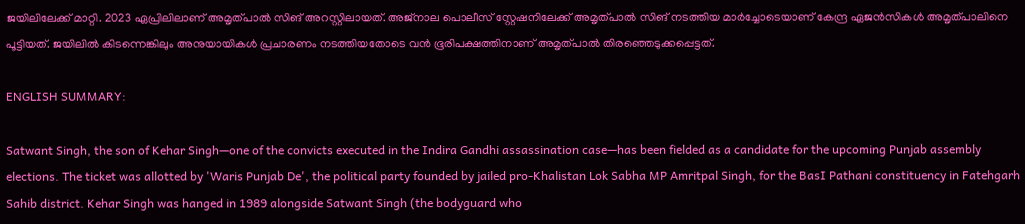ജയിലിലേക്ക് മാറ്റി. 2023 ഏപ്രിലിലാണ് അമൃത്പാല്‍ സിങ് അറസ്റ്റിലായത്. അജ്നാല പൊലീസ് സ്റ്റേഷനിലേക്ക് അമൃത്പാല്‍ സിങ് നടത്തിയ മാര്‍ച്ചോടെയാണ് കേന്ദ്ര ഏജന്‍സികള്‍ അമൃത്പാലിനെ പൂട്ടിയത്. ജയിലില്‍ കിടന്നെങ്കിലും അനുയായികള്‍ പ്രചാരണം നടത്തിയതോടെ വന്‍ ഭൂരിപക്ഷത്തിനാണ് അമൃത്പാല്‍ തിരഞ്ഞെടുക്കപ്പെട്ടത്.

ENGLISH SUMMARY:

Satwant Singh, the son of Kehar Singh—one of the convicts executed in the Indira Gandhi assassination case—has been fielded as a candidate for the upcoming Punjab assembly elections. The ticket was allotted by 'Waris Punjab De', the political party founded by jailed pro-Khalistan Lok Sabha MP Amritpal Singh, for the BasI Pathani constituency in Fatehgarh Sahib district. Kehar Singh was hanged in 1989 alongside Satwant Singh (the bodyguard who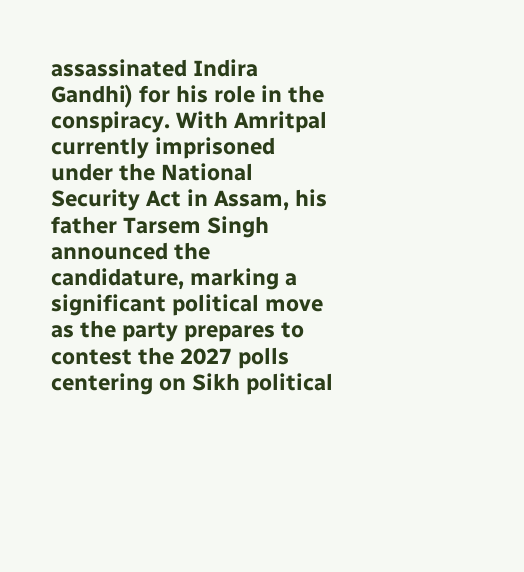assassinated Indira Gandhi) for his role in the conspiracy. With Amritpal currently imprisoned under the National Security Act in Assam, his father Tarsem Singh announced the candidature, marking a significant political move as the party prepares to contest the 2027 polls centering on Sikh political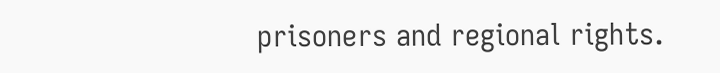prisoners and regional rights.